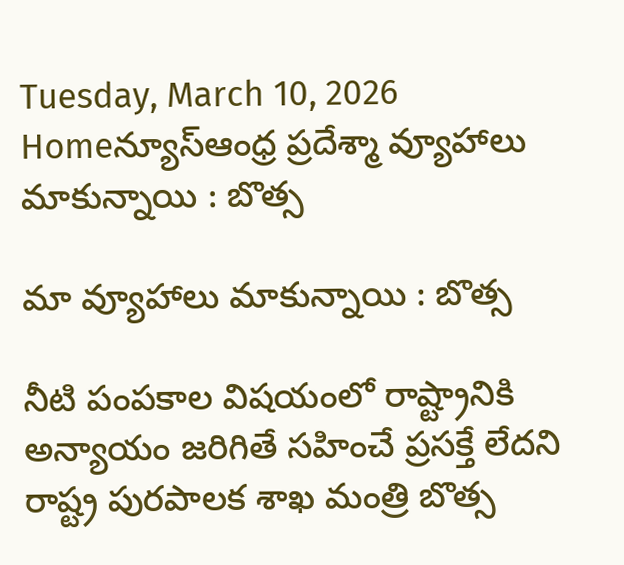Tuesday, March 10, 2026
Homeన్యూస్ఆంధ్ర ప్రదేశ్మా వ్యూహాలు మాకున్నాయి : బొత్స

మా వ్యూహాలు మాకున్నాయి : బొత్స

నీటి పంపకాల విషయంలో రాష్ట్రానికి అన్యాయం జరిగితే సహించే ప్రసక్తే లేదని రాష్ట్ర పురపాలక శాఖ మంత్రి బొత్స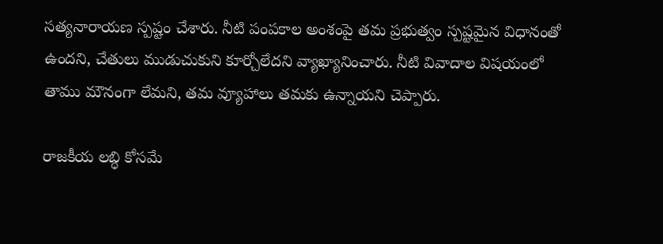సత్యనారాయణ స్పష్టం చేశారు. నీటి పంపకాల అంశంపై తమ ప్రభుత్వం స్పష్టమైన విధానంతో ఉందని, చేతులు ముడుచుకుని కూర్చోలేదని వ్యాఖ్యానించారు. నీటి వివాదాల విషయంలో తాము మౌనంగా లేమని, తమ వ్యూహాలు తమకు ఉన్నాయని చెప్పారు.

రాజకీయ లబ్ధి కోసమే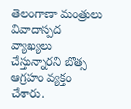తెలంగాణా మంత్రులు వివాదాస్పద వ్యాఖ్యలు చేస్తున్నారని బొత్స ఆగ్రహం వ్యక్తం చేశారు.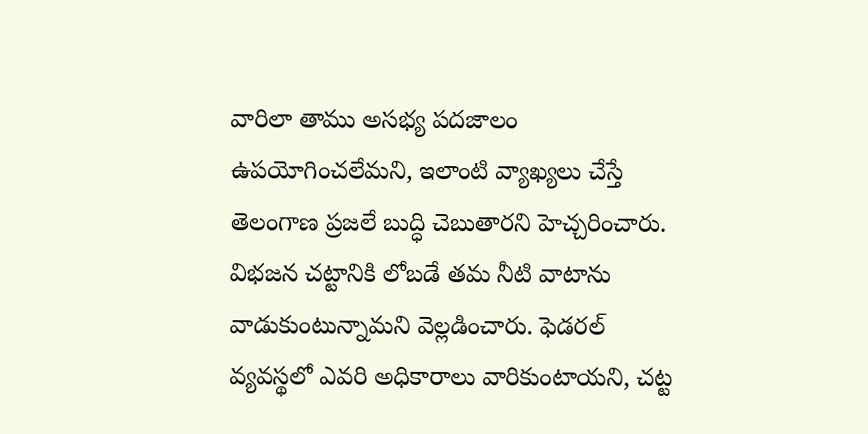వారిలా తాము అసభ్య పదజాలం ఉపయోగించలేమని, ఇలాంటి వ్యాఖ్యలు చేస్తే తెలంగాణ ప్రజలే బుద్ధి చెబుతారని హెచ్చరించారు. విభజన చట్టానికి లోబడే తమ నీటి వాటాను వాడుకుంటున్నామని వెల్లడించారు. ఫెడరల్ వ్యవస్థలో ఎవరి అధికారాలు వారికుంటాయని, చట్ట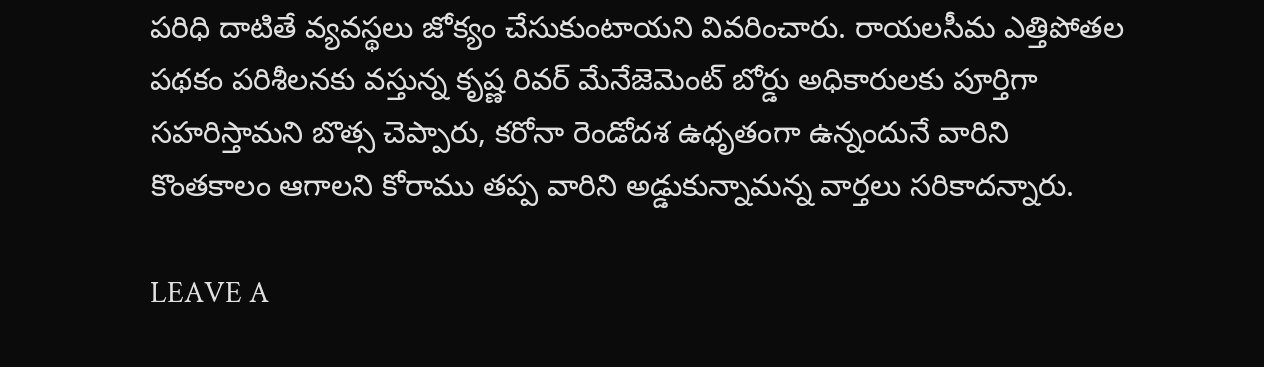పరిధి దాటితే వ్యవస్థలు జోక్యం చేసుకుంటాయని వివరించారు. రాయలసీమ ఎత్తిపోతల పథకం పరిశీలనకు వస్తున్న కృష్ణ రివర్ మేనేజెమెంట్ బోర్డు అధికారులకు పూర్తిగా సహరిస్తామని బొత్స చెప్పారు, కరోనా రెండోదశ ఉధృతంగా ఉన్నందునే వారిని కొంతకాలం ఆగాలని కోరాము తప్ప వారిని అడ్డుకున్నామన్న వార్తలు సరికాదన్నారు.

LEAVE A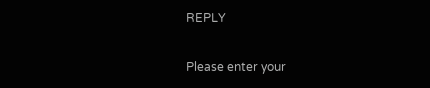REPLY

Please enter your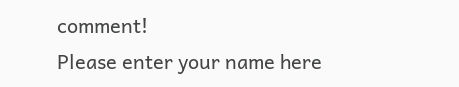comment!
Please enter your name here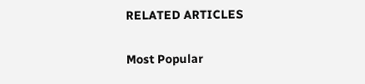RELATED ARTICLES

Most Popular